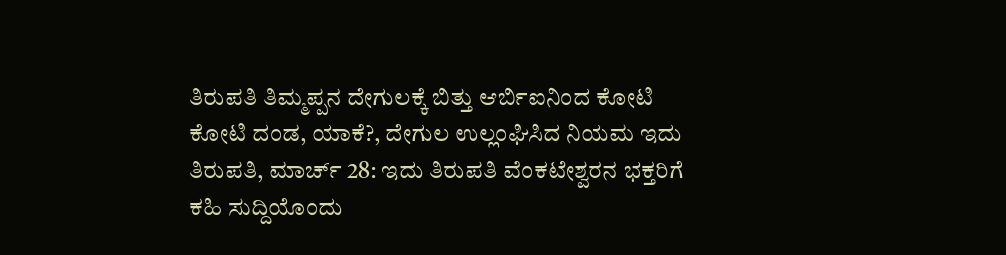ತಿರುಪತಿ ತಿಮ್ಮಪ್ಪನ ದೇಗುಲಕ್ಕೆ ಬಿತ್ತು ಆರ್ಬಿಐನಿಂದ ಕೋಟಿ ಕೋಟಿ ದಂಡ, ಯಾಕೆ?, ದೇಗುಲ ಉಲ್ಲಂಘಿಸಿದ ನಿಯಮ ಇದು
ತಿರುಪತಿ, ಮಾರ್ಚ್ 28: ಇದು ತಿರುಪತಿ ವೆಂಕಟೇಶ್ವರನ ಭಕ್ತರಿಗೆ ಕಹಿ ಸುದ್ದಿಯೊಂದು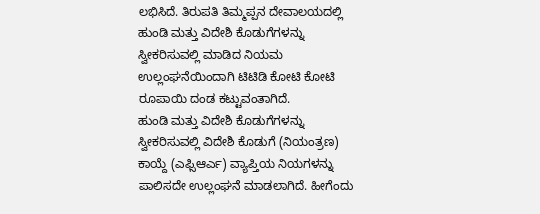ಲಭಿಸಿದೆ. ತಿರುಪತಿ ತಿಮ್ಮಪ್ಪನ ದೇವಾಲಯದಲ್ಲಿ ಹುಂಡಿ ಮತ್ತು ವಿದೇಶಿ ಕೊಡುಗೆಗಳನ್ನು ಸ್ವೀಕರಿಸುವಲ್ಲಿ ಮಾಡಿದ ನಿಯಮ ಉಲ್ಲಂಘನೆಯಿಂದಾಗಿ ಟಿಟಿಡಿ ಕೋಟಿ ಕೋಟಿ ರೂಪಾಯಿ ದಂಡ ಕಟ್ಟುವಂತಾಗಿದೆ.
ಹುಂಡಿ ಮತ್ತು ವಿದೇಶಿ ಕೊಡುಗೆಗಳನ್ನು ಸ್ವೀಕರಿಸುವಲ್ಲಿ ವಿದೇಶಿ ಕೊಡುಗೆ (ನಿಯಂತ್ರಣ) ಕಾಯ್ದೆ (ಎಫ್ಸಿಆರ್ಎ) ವ್ಯಾಪ್ತಿಯ ನಿಯಗಳನ್ನು ಪಾಲಿಸದೇ ಉಲ್ಲಂಘನೆ ಮಾಡಲಾಗಿದೆ. ಹೀಗೆಂದು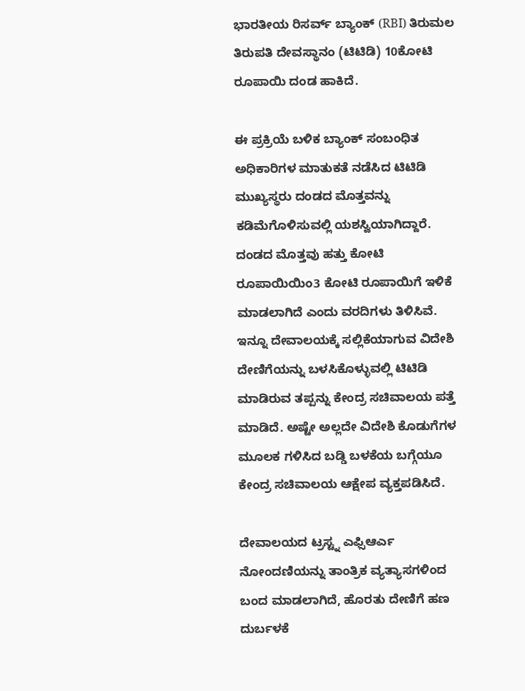ಭಾರತೀಯ ರಿಸರ್ವ್ ಬ್ಯಾಂಕ್ (RBI) ತಿರುಮಲ ತಿರುಪತಿ ದೇವಸ್ಥಾನಂ (ಟಿಟಿಡಿ) 10ಕೋಟಿ ರೂಪಾಯಿ ದಂಡ ಹಾಕಿದೆ.

ಈ ಪ್ರಕ್ರಿಯೆ ಬಳಿಕ ಬ್ಯಾಂಕ್ ಸಂಬಂಧಿತ ಅಧಿಕಾರಿಗಳ ಮಾತುಕತೆ ನಡೆಸಿದ ಟಿಟಿಡಿ ಮುಖ್ಯಸ್ಥರು ದಂಡದ ಮೊತ್ತವನ್ನು ಕಡಿಮೆಗೊಳಿಸುವಲ್ಲಿ ಯಶಸ್ವಿಯಾಗಿದ್ದಾರೆ. ದಂಡದ ಮೊತ್ತವು ಹತ್ತು ಕೋಟಿ ರೂಪಾಯಿಯಿಂ3 ಕೋಟಿ ರೂಪಾಯಿಗೆ ಇಳಿಕೆ ಮಾಡಲಾಗಿದೆ ಎಂದು ವರದಿಗಳು ತಿಳಿಸಿವೆ.
ಇನ್ನೂ ದೇವಾಲಯಕ್ಕೆ ಸಲ್ಲಿಕೆಯಾಗುವ ವಿದೇಶಿ ದೇಣಿಗೆಯನ್ನು ಬಳಸಿಕೊಳ್ಳುವಲ್ಲಿ ಟಿಟಿಡಿ ಮಾಡಿರುವ ತಪ್ಪನ್ನು ಕೇಂದ್ರ ಸಚಿವಾಲಯ ಪತ್ತೆ ಮಾಡಿದೆ. ಅಷ್ಟೇ ಅಲ್ಲದೇ ವಿದೇಶಿ ಕೊಡುಗೆಗಳ ಮೂಲಕ ಗಳಿಸಿದ ಬಡ್ಡಿ ಬಳಕೆಯ ಬಗ್ಗೆಯೂ ಕೇಂದ್ರ ಸಚಿವಾಲಯ ಆಕ್ಷೇಪ ವ್ಯಕ್ತಪಡಿಸಿದೆ.

ದೇವಾಲಯದ ಟ್ರಸ್ಟ್ನ ಎಫ್ಸಿಆರ್ಎ ನೋಂದಣಿಯನ್ನು ತಾಂತ್ರಿಕ ವ್ಯತ್ಯಾಸಗಳಿಂದ ಬಂದ ಮಾಡಲಾಗಿದೆ, ಹೊರತು ದೇಣಿಗೆ ಹಣ ದುರ್ಬಳಕೆ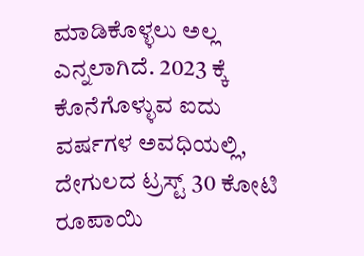ಮಾಡಿಕೊಳ್ಳಲು ಅಲ್ಲ ಎನ್ನಲಾಗಿದೆ. 2023 ಕ್ಕೆ ಕೊನೆಗೊಳ್ಳುವ ಐದು ವರ್ಷಗಳ ಅವಧಿಯಲ್ಲಿ, ದೇಗುಲದ ಟ್ರಸ್ಟ್ 30 ಕೋಟಿ ರೂಪಾಯಿ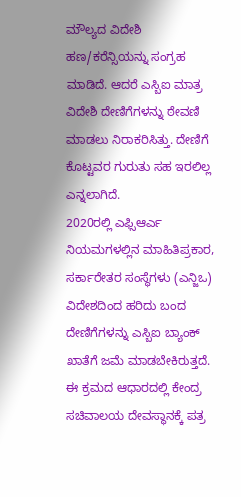ಮೌಲ್ಯದ ವಿದೇಶಿ ಹಣ/ಕರೆನ್ಸಿಯನ್ನು ಸಂಗ್ರಹ ಮಾಡಿದೆ. ಆದರೆ ಎಸ್ಬಿಐ ಮಾತ್ರ ವಿದೇಶಿ ದೇಣಿಗೆಗಳನ್ನು ಠೇವಣಿ ಮಾಡಲು ನಿರಾಕರಿಸಿತ್ತು. ದೇಣಿಗೆ ಕೊಟ್ಟವರ ಗುರುತು ಸಹ ಇರಲಿಲ್ಲ ಎನ್ನಲಾಗಿದೆ.
2020ರಲ್ಲಿ ಎಫ್ಸಿಆರ್ಎ ನಿಯಮಗಳಲ್ಲಿನ ಮಾಹಿತಿಪ್ರಕಾರ, ಸರ್ಕಾರೇತರ ಸಂಸ್ಥೆಗಳು (ಎನ್ಜಿಒ) ವಿದೇಶದಿಂದ ಹರಿದು ಬಂದ ದೇಣಿಗೆಗಳನ್ನು ಎಸ್ಬಿಐ ಬ್ಯಾಂಕ್ ಖಾತೆಗೆ ಜಮೆ ಮಾಡಬೇಕಿರುತ್ತದೆ. ಈ ಕ್ರಮದ ಆಧಾರದಲ್ಲಿ ಕೇಂದ್ರ ಸಚಿವಾಲಯ ದೇವಸ್ಥಾನಕ್ಕೆ ಪತ್ರ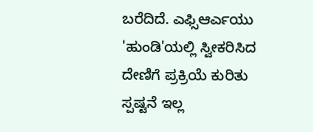ಬರೆದಿದೆ. ಎಫ್ಸಿಆರ್ಎಯು 'ಹುಂಡಿ'ಯಲ್ಲಿ ಸ್ವೀಕರಿಸಿದ ದೇಣಿಗೆ ಪ್ರಕ್ರಿಯೆ ಕುರಿತು ಸ್ಪಷ್ಟನೆ ಇಲ್ಲ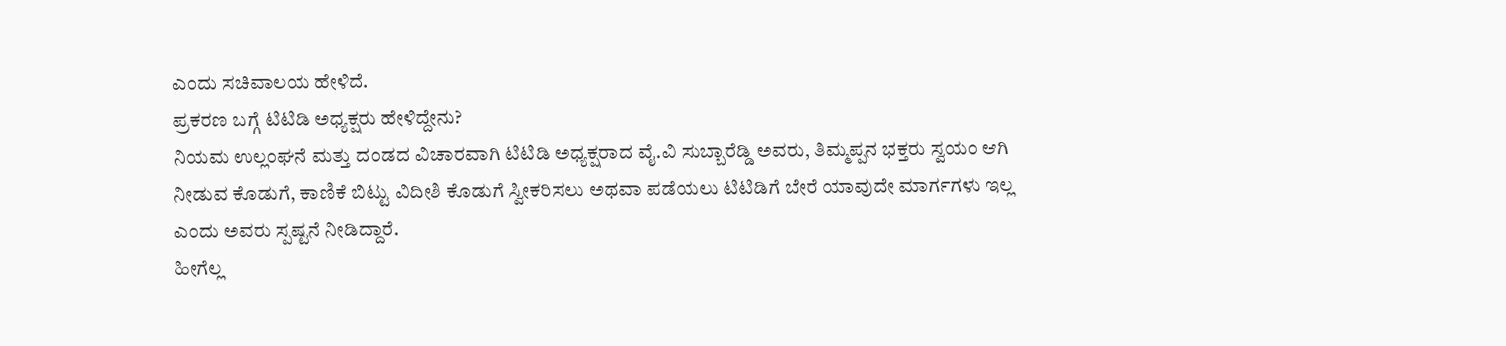ಎಂದು ಸಚಿವಾಲಯ ಹೇಳಿದೆ.
ಪ್ರಕರಣ ಬಗ್ಗೆ ಟಿಟಿಡಿ ಅಧ್ಯಕ್ಷರು ಹೇಳಿದ್ದೇನು?
ನಿಯಮ ಉಲ್ಲಂಘನೆ ಮತ್ತು ದಂಡದ ವಿಚಾರವಾಗಿ ಟಿಟಿಡಿ ಅಧ್ಯಕ್ಷರಾದ ವೈ.ವಿ ಸುಬ್ಬಾರೆಡ್ಡಿ ಅವರು, ತಿಮ್ಮಪ್ಪನ ಭಕ್ತರು ಸ್ವಯಂ ಆಗಿ ನೀಡುವ ಕೊಡುಗೆ, ಕಾಣಿಕೆ ಬಿಟ್ಟು ವಿದೀಶಿ ಕೊಡುಗೆ ಸ್ವೀಕರಿಸಲು ಅಥವಾ ಪಡೆಯಲು ಟಿಟಿಡಿಗೆ ಬೇರೆ ಯಾವುದೇ ಮಾರ್ಗಗಳು ಇಲ್ಲ ಎಂದು ಅವರು ಸ್ಪಷ್ಟನೆ ನೀಡಿದ್ದಾರೆ.
ಹೀಗೆಲ್ಲ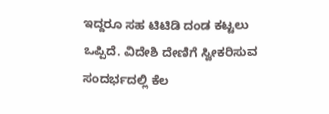ಇದ್ದರೂ ಸಹ ಟಿಟಿಡಿ ದಂಡ ಕಟ್ಟಲು ಒಪ್ಪಿದೆ. ವಿದೇಶಿ ದೇಣಿಗೆ ಸ್ವೀಕರಿಸುವ ಸಂದರ್ಭದಲ್ಲಿ ಕೆಲ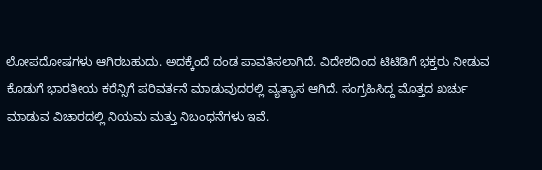ಲೋಪದೋಷಗಳು ಆಗಿರಬಹುದು. ಅದಕ್ಕೆಂದೆ ದಂಡ ಪಾವತಿಸಲಾಗಿದೆ. ವಿದೇಶದಿಂದ ಟಿಟಿಡಿಗೆ ಭಕ್ತರು ನೀಡುವ ಕೊಡುಗೆ ಭಾರತೀಯ ಕರೆನ್ಸಿಗೆ ಪರಿವರ್ತನೆ ಮಾಡುವುದರಲ್ಲಿ ವ್ಯತ್ಯಾಸ ಆಗಿದೆ. ಸಂಗ್ರಹಿಸಿದ್ದ ಮೊತ್ತದ ಖರ್ಚು ಮಾಡುವ ವಿಚಾರದಲ್ಲಿ ನಿಯಮ ಮತ್ತು ನಿಬಂಧನೆಗಳು ಇವೆ.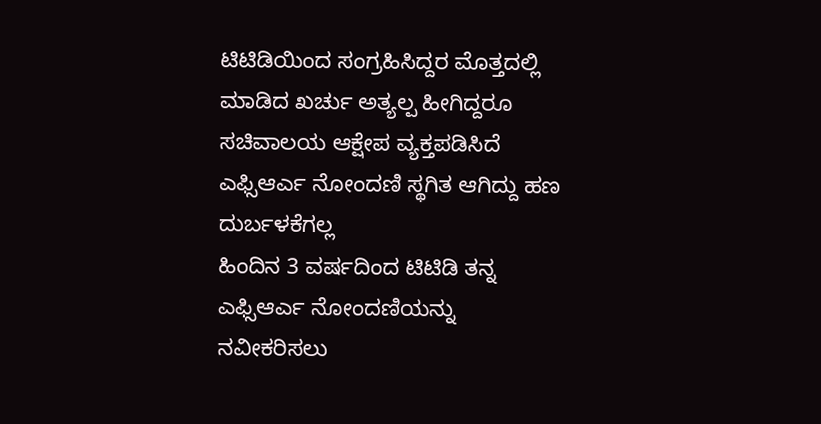ಟಿಟಿಡಿಯಿಂದ ಸಂಗ್ರಹಿಸಿದ್ದರ ಮೊತ್ತದಲ್ಲಿ ಮಾಡಿದ ಖರ್ಚು ಅತ್ಯಲ್ಪ ಹೀಗಿದ್ದರೂ ಸಚಿವಾಲಯ ಆಕ್ಷೇಪ ವ್ಯಕ್ತಪಡಿಸಿದೆ
ಎಫ್ಸಿಆರ್ಎ ನೋಂದಣಿ ಸ್ಥಗಿತ ಆಗಿದ್ದು ಹಣ ದುರ್ಬಳಕೆಗಲ್ಲ
ಹಿಂದಿನ 3 ವರ್ಷದಿಂದ ಟಿಟಿಡಿ ತನ್ನ ಎಫ್ಸಿಆರ್ಎ ನೋಂದಣಿಯನ್ನು ನವೀಕರಿಸಲು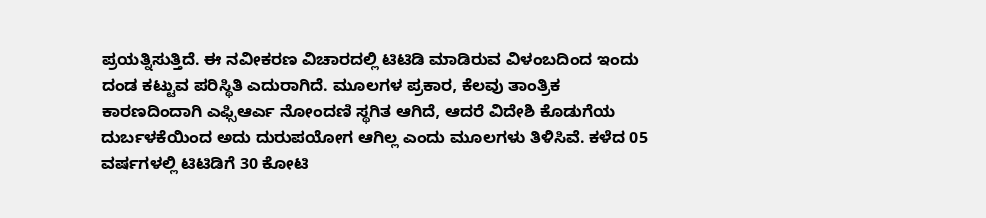ಪ್ರಯತ್ನಿಸುತ್ತಿದೆ. ಈ ನವೀಕರಣ ವಿಚಾರದಲ್ಲಿ ಟಿಟಿಡಿ ಮಾಡಿರುವ ವಿಳಂಬದಿಂದ ಇಂದು ದಂಡ ಕಟ್ಟುವ ಪರಿಸ್ಥಿತಿ ಎದುರಾಗಿದೆ. ಮೂಲಗಳ ಪ್ರಕಾರ, ಕೆಲವು ತಾಂತ್ರಿಕ ಕಾರಣದಿಂದಾಗಿ ಎಫ್ಸಿಆರ್ಎ ನೋಂದಣಿ ಸ್ಥಗಿತ ಆಗಿದೆ, ಆದರೆ ವಿದೇಶಿ ಕೊಡುಗೆಯ ದುರ್ಬಳಕೆಯಿಂದ ಅದು ದುರುಪಯೋಗ ಆಗಿಲ್ಲ ಎಂದು ಮೂಲಗಳು ತಿಳಿಸಿವೆ. ಕಳೆದ 05 ವರ್ಷಗಳಲ್ಲಿ ಟಿಟಿಡಿಗೆ 30 ಕೋಟಿ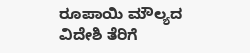ರೂಪಾಯಿ ಮೌಲ್ಯದ ವಿದೇಶಿ ತೆರಿಗೆ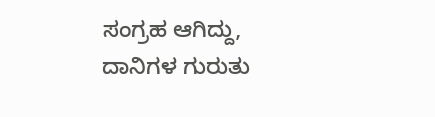ಸಂಗ್ರಹ ಆಗಿದ್ದು, ದಾನಿಗಳ ಗುರುತು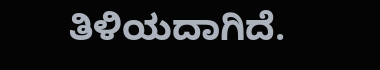ತಿಳಿಯದಾಗಿದೆ.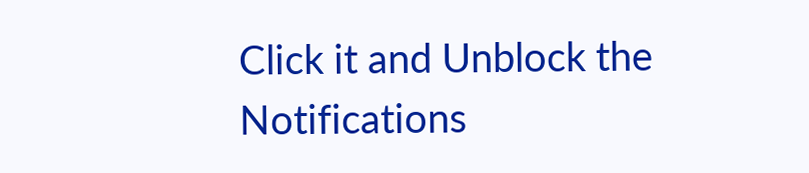Click it and Unblock the Notifications